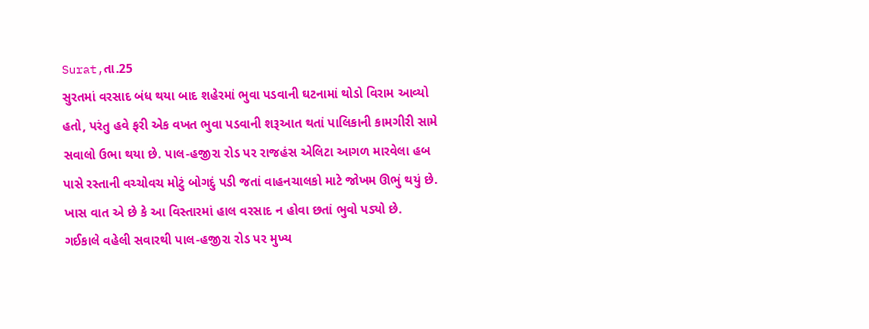Surat,તા.25
સુરતમાં વરસાદ બંધ થયા બાદ શહેરમાં ભુવા પડવાની ઘટનામાં થોડો વિરામ આવ્યો હતો, પરંતુ હવે ફરી એક વખત ભુવા પડવાની શરૂઆત થતાં પાલિકાની કામગીરી સામે સવાલો ઉભા થયા છે. પાલ-હજીરા રોડ પર રાજહંસ એલિટા આગળ મારવેલા હબ પાસે રસ્તાની વચ્ચોવચ મોટું બોગદું પડી જતાં વાહનચાલકો માટે જોખમ ઊભું થયું છે. ખાસ વાત એ છે કે આ વિસ્તારમાં હાલ વરસાદ ન હોવા છતાં ભુવો પડ્યો છે.
ગઈકાલે વહેલી સવારથી પાલ-હજીરા રોડ પર મુખ્ય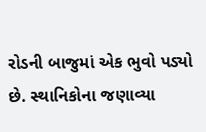રોડની બાજુમાં એક ભુવો પડ્યો છે. સ્થાનિકોના જણાવ્યા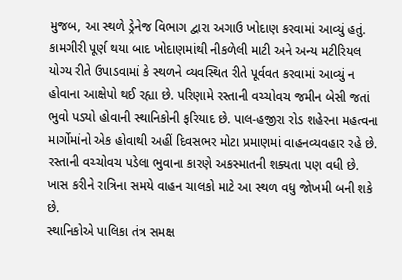મુજબ, આ સ્થળે ડ્રેનેજ વિભાગ દ્વારા અગાઉ ખોદાણ કરવામાં આવ્યું હતું. કામગીરી પૂર્ણ થયા બાદ ખોદાણમાંથી નીકળેલી માટી અને અન્ય મટીરિયલ યોગ્ય રીતે ઉપાડવામાં કે સ્થળને વ્યવસ્થિત રીતે પૂર્વવત કરવામાં આવ્યું ન હોવાના આક્ષેપો થઈ રહ્યા છે. પરિણામે રસ્તાની વચ્ચોવચ જમીન બેસી જતાં ભુવો પડ્યો હોવાની સ્થાનિકોની ફરિયાદ છે. પાલ-હજીરા રોડ શહેરના મહત્વના માર્ગોમાંનો એક હોવાથી અહીં દિવસભર મોટા પ્રમાણમાં વાહનવ્યવહાર રહે છે. રસ્તાની વચ્ચોવચ પડેલા ભુવાના કારણે અકસ્માતની શક્યતા પણ વધી છે. ખાસ કરીને રાત્રિના સમયે વાહન ચાલકો માટે આ સ્થળ વધુ જોખમી બની શકે છે.
સ્થાનિકોએ પાલિકા તંત્ર સમક્ષ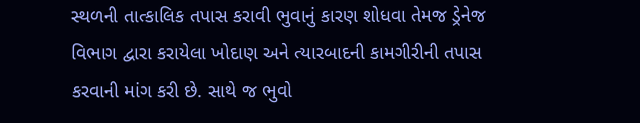સ્થળની તાત્કાલિક તપાસ કરાવી ભુવાનું કારણ શોધવા તેમજ ડ્રેનેજ વિભાગ દ્વારા કરાયેલા ખોદાણ અને ત્યારબાદની કામગીરીની તપાસ કરવાની માંગ કરી છે. સાથે જ ભુવો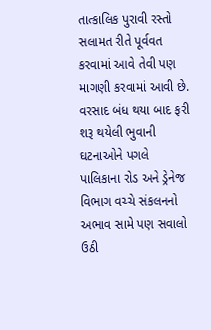તાત્કાલિક પુરાવી રસ્તો સલામત રીતે પૂર્વવત કરવામાં આવે તેવી પણ માગણી કરવામાં આવી છે. વરસાદ બંધ થયા બાદ ફરી શરૂ થયેલી ભુવાની ઘટનાઓને પગલે પાલિકાના રોડ અને ડ્રેનેજ વિભાગ વચ્ચે સંકલનનો અભાવ સામે પણ સવાલો ઉઠી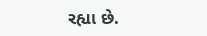રહ્યા છે.